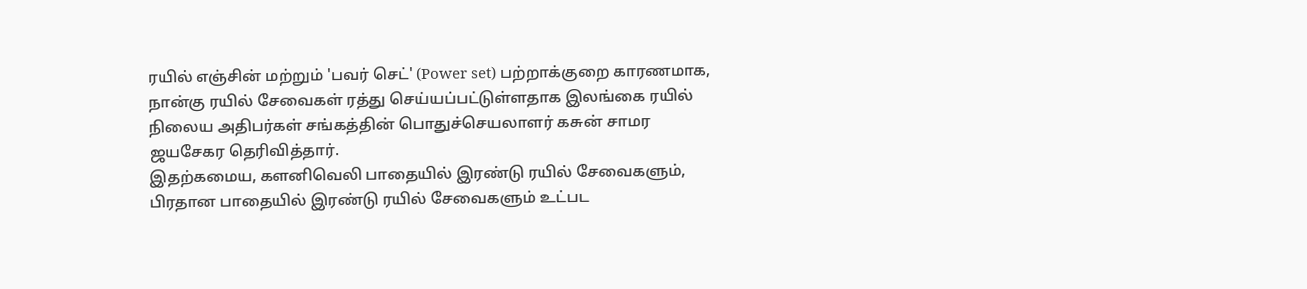ரயில் எஞ்சின் மற்றும் 'பவர் செட்' (Power set) பற்றாக்குறை காரணமாக, நான்கு ரயில் சேவைகள் ரத்து செய்யப்பட்டுள்ளதாக இலங்கை ரயில் நிலைய அதிபர்கள் சங்கத்தின் பொதுச்செயலாளர் கசுன் சாமர ஜயசேகர தெரிவித்தார்.
இதற்கமைய, களனிவெலி பாதையில் இரண்டு ரயில் சேவைகளும், பிரதான பாதையில் இரண்டு ரயில் சேவைகளும் உட்பட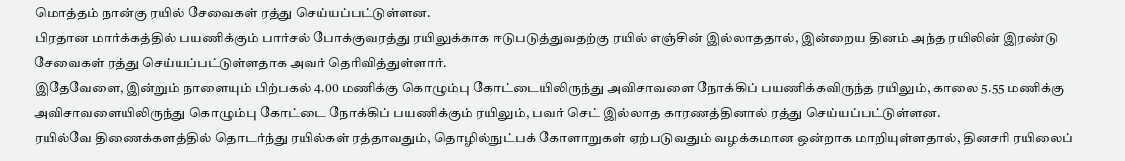மொத்தம் நான்கு ரயில் சேவைகள் ரத்து செய்யப்பட்டுள்ளன.
பிரதான மார்க்கத்தில் பயணிக்கும் பார்சல் போக்குவரத்து ரயிலுக்காக ஈடுபடுத்துவதற்கு ரயில் எஞ்சின் இல்லாததால், இன்றைய தினம் அந்த ரயிலின் இரண்டு சேவைகள் ரத்து செய்யப்பட்டுள்ளதாக அவர் தெரிவித்துள்ளார்.
இதேவேளை, இன்றும் நாளையும் பிற்பகல் 4.00 மணிக்கு கொழும்பு கோட்டையிலிருந்து அவிசாவளை நோக்கிப் பயணிக்கவிருந்த ரயிலும், காலை 5.55 மணிக்கு அவிசாவளையிலிருந்து கொழும்பு கோட்டை நோக்கிப் பயணிக்கும் ரயிலும், பவர் செட் இல்லாத காரணத்தினால் ரத்து செய்யப்பட்டுள்ளன.
ரயில்வே திணைக்களத்தில் தொடர்ந்து ரயில்கள் ரத்தாவதும், தொழில்நுட்பக் கோளாறுகள் ஏற்படுவதும் வழக்கமான ஒன்றாக மாறியுள்ளதால், தினசரி ரயிலைப்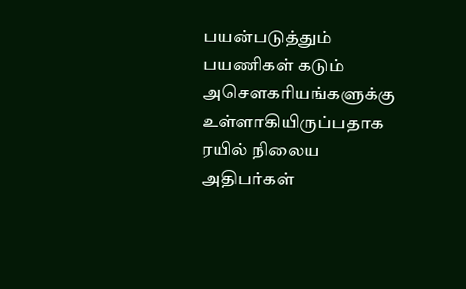பயன்படுத்தும் பயணிகள் கடும் அசௌகரியங்களுக்கு உள்ளாகியிருப்பதாக ரயில் நிலைய அதிபர்கள்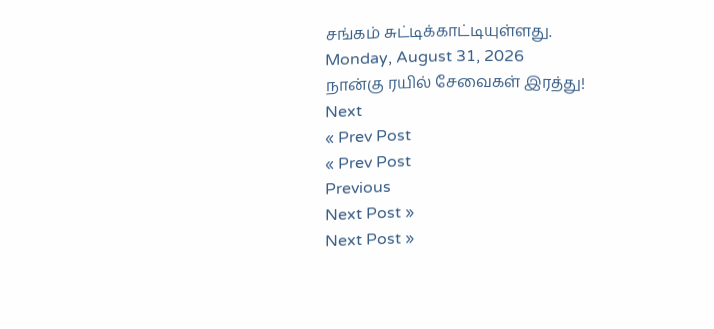சங்கம் சுட்டிக்காட்டியுள்ளது.
Monday, August 31, 2026
நான்கு ரயில் சேவைகள் இரத்து!
Next
« Prev Post
« Prev Post
Previous
Next Post »
Next Post »